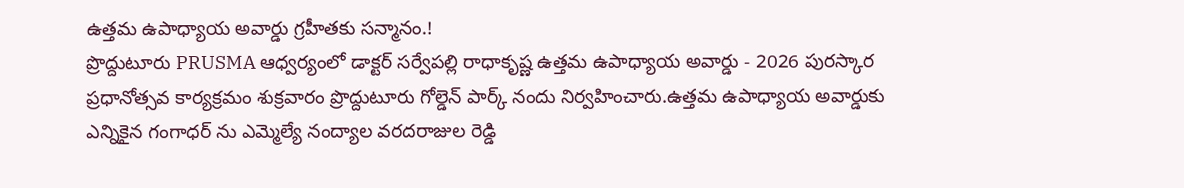ఉత్తమ ఉపాధ్యాయ అవార్డు గ్రహీతకు సన్మానం.!
ప్రొద్దుటూరు PRUSMA ఆధ్వర్యంలో డాక్టర్ సర్వేపల్లి రాధాకృష్ణ ఉత్తమ ఉపాధ్యాయ అవార్డు - 2026 పురస్కార ప్రధానోత్సవ కార్యక్రమం శుక్రవారం ప్రొద్దుటూరు గోల్డెన్ పార్క్ నందు నిర్వహించారు.ఉత్తమ ఉపాధ్యాయ అవార్డుకు ఎన్నికైన గంగాధర్ ను ఎమ్మెల్యే నంద్యాల వరదరాజుల రెడ్డి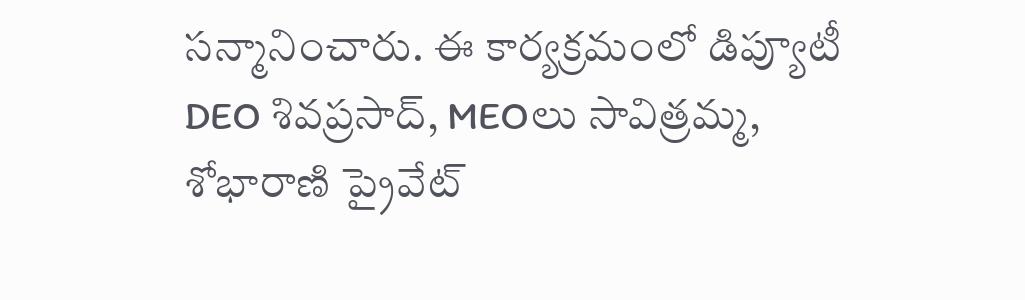సన్మానించారు. ఈ కార్యక్రమంలో డిప్యూటీ DEO శివప్రసాద్, MEOలు సావిత్రమ్మ, శోభారాణి ప్రైవేట్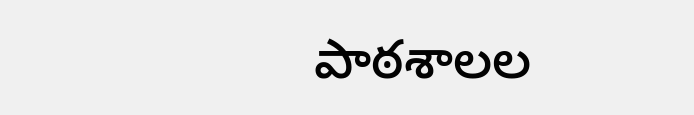పాఠశాలల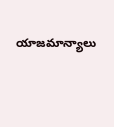యాజమాన్యాలు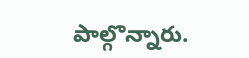పాల్గొన్నారు.